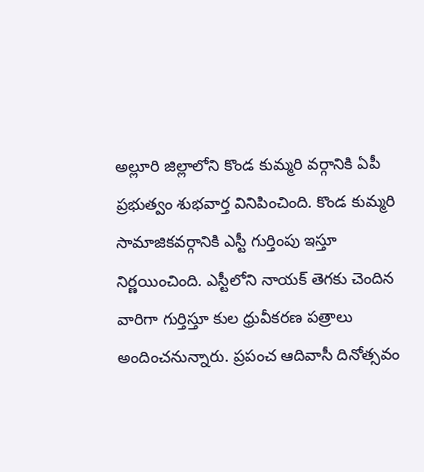అల్లూరి జిల్లాలోని కొండ కుమ్మరి వర్గానికి ఏపీ ప్రభుత్వం శుభవార్త వినిపించింది. కొండ కుమ్మరి సామాజికవర్గానికి ఎస్టీ గుర్తింపు ఇస్తూ నిర్ణయించింది. ఎస్టీలోని నాయక్ తెగకు చెందిన వారిగా గుర్తిస్తూ కుల ధ్రువీకరణ పత్రాలు అందించనున్నారు. ప్రపంచ ఆదివాసీ దినోత్సవం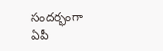సందర్భంగా ఏపీ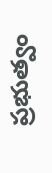ప్రభుత్వం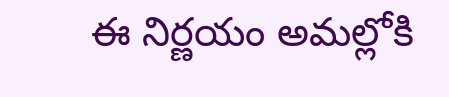ఈ నిర్ణయం అమల్లోకి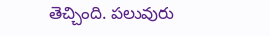తెచ్చింది. పలువురు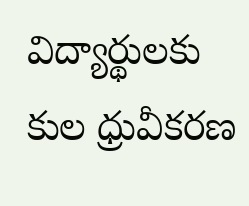విద్యార్థులకు కుల ధ్రువీకరణ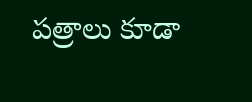పత్రాలు కూడా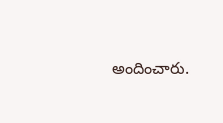అందించారు.